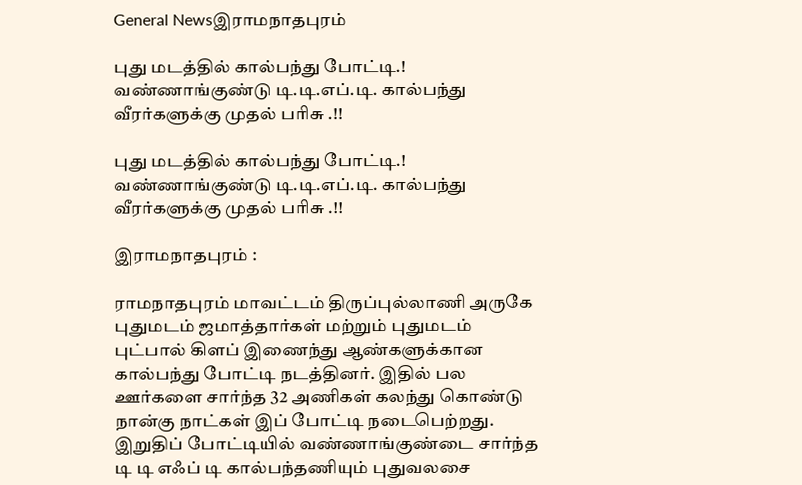General Newsஇராமநாதபுரம்

புது மடத்தில் கால்பந்து போட்டி.! வண்ணாங்குண்டு டி.டி.எப்.டி. கால்பந்து வீரர்களுக்கு முதல் பரிசு .!!

புது மடத்தில் கால்பந்து போட்டி.! வண்ணாங்குண்டு டி.டி.எப்.டி. கால்பந்து வீரர்களுக்கு முதல் பரிசு .!!

இராமநாதபுரம் :

ராமநாதபுரம் மாவட்டம் திருப்புல்லாணி அருகே புதுமடம் ஜமாத்தார்கள் மற்றும் புதுமடம் புட்பால் கிளப் இணைந்து ஆண்களுக்கான கால்பந்து போட்டி நடத்தினர். இதில் பல ஊர்களை சார்ந்த 32 அணிகள் கலந்து கொண்டு நான்கு நாட்கள் இப் போட்டி நடைபெற்றது. இறுதிப் போட்டியில் வண்ணாங்குண்டை சார்ந்த டி டி எஃப் டி கால்பந்தணியும் புதுவலசை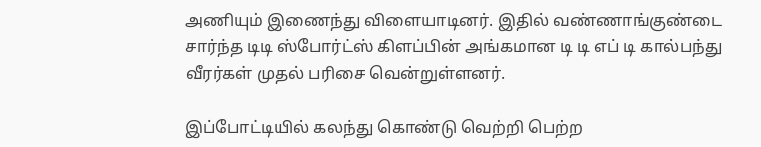அணியும் இணைந்து விளையாடினர். இதில் வண்ணாங்குண்டை சார்ந்த டிடி ஸ்போர்ட்ஸ் கிளப்பின் அங்கமான டி டி எப் டி கால்பந்து வீரர்கள் முதல் பரிசை வென்றுள்ளனர்.

இப்போட்டியில் கலந்து கொண்டு வெற்றி பெற்ற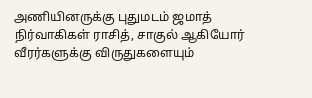அணியினருக்கு புதுமடம் ஜமாத் நிர்வாகிகள் ராசித், சாகுல் ஆகியோர் வீரர்களுக்கு விருதுகளையும்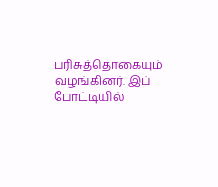பரிசுத்தொகையும் வழங்கினர். இப் போட்டியில்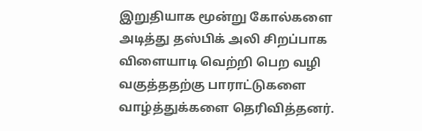இறுதியாக மூன்று கோல்களை அடித்து தஸ்பிக் அலி சிறப்பாக விளையாடி வெற்றி பெற வழி வகுத்ததற்கு பாராட்டுகளை வாழ்த்துக்களை தெரிவித்தனர்.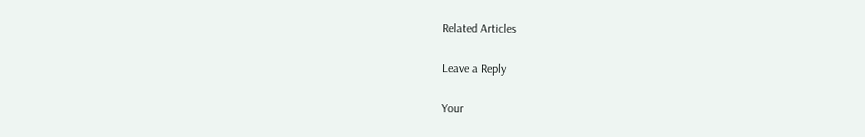Related Articles

Leave a Reply

Your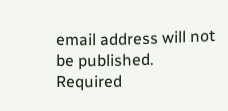email address will not be published. Required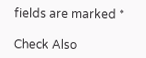fields are marked *

Check Also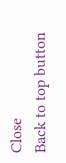Close
Back to top button